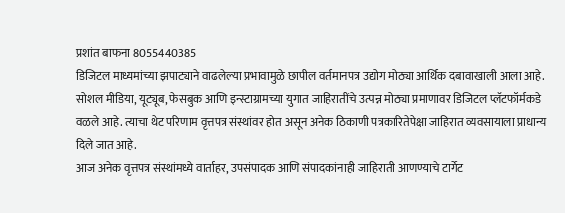प्रशांत बाफना 8055440385
डिजिटल माध्यमांच्या झपाट्याने वाढलेल्या प्रभावामुळे छापील वर्तमानपत्र उद्योग मोठ्या आर्थिक दबावाखाली आला आहे. सोशल मीडिया, यूट्यूब, फेसबुक आणि इन्स्टाग्रामच्या युगात जाहिरातींचे उत्पन्न मोठ्या प्रमाणावर डिजिटल प्लॅटफॉर्मकडे वळले आहे. त्याचा थेट परिणाम वृत्तपत्र संस्थांवर होत असून अनेक ठिकाणी पत्रकारितेपेक्षा जाहिरात व्यवसायाला प्राधान्य दिले जात आहे.
आज अनेक वृत्तपत्र संस्थांमध्ये वार्ताहर, उपसंपादक आणि संपादकांनाही जाहिराती आणण्याचे टार्गेट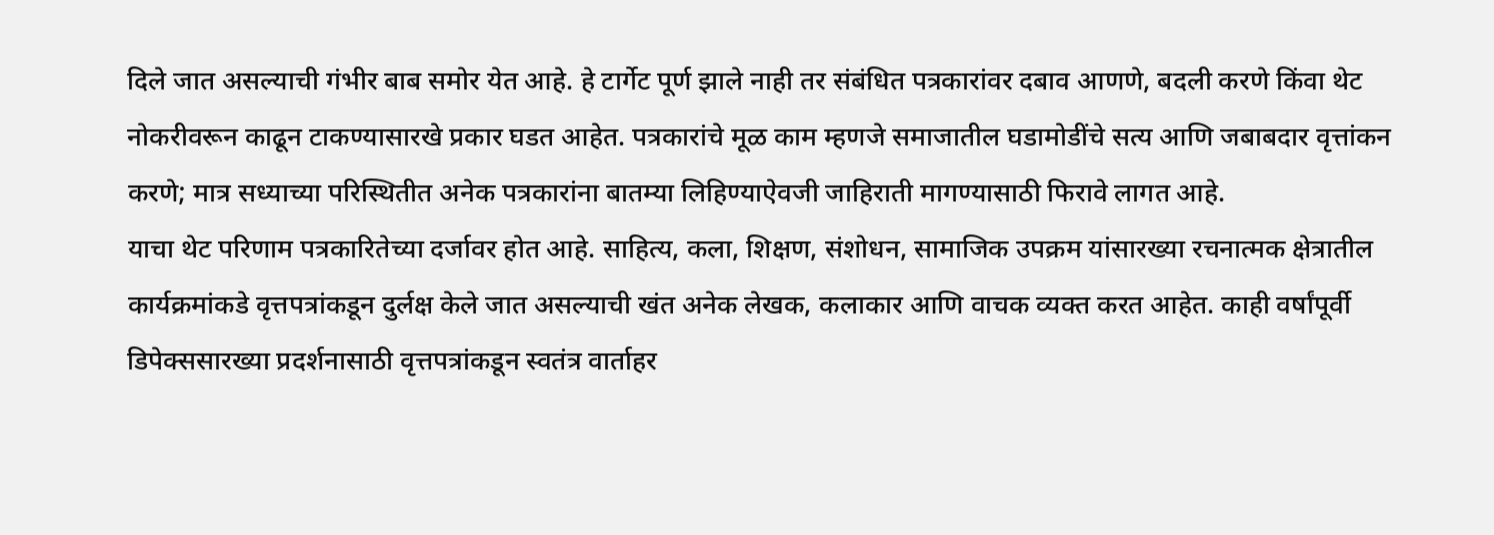दिले जात असल्याची गंभीर बाब समोर येत आहे. हे टार्गेट पूर्ण झाले नाही तर संबंधित पत्रकारांवर दबाव आणणे, बदली करणे किंवा थेट नोकरीवरून काढून टाकण्यासारखे प्रकार घडत आहेत. पत्रकारांचे मूळ काम म्हणजे समाजातील घडामोडींचे सत्य आणि जबाबदार वृत्तांकन करणे; मात्र सध्याच्या परिस्थितीत अनेक पत्रकारांना बातम्या लिहिण्याऐवजी जाहिराती मागण्यासाठी फिरावे लागत आहे.
याचा थेट परिणाम पत्रकारितेच्या दर्जावर होत आहे. साहित्य, कला, शिक्षण, संशोधन, सामाजिक उपक्रम यांसारख्या रचनात्मक क्षेत्रातील कार्यक्रमांकडे वृत्तपत्रांकडून दुर्लक्ष केले जात असल्याची खंत अनेक लेखक, कलाकार आणि वाचक व्यक्त करत आहेत. काही वर्षांपूर्वी डिपेक्ससारख्या प्रदर्शनासाठी वृत्तपत्रांकडून स्वतंत्र वार्ताहर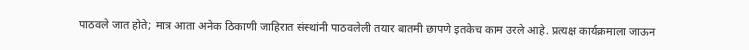पाठवले जात होते; मात्र आता अनेक ठिकाणी जाहिरात संस्थांनी पाठवलेली तयार बातमी छापणे इतकेच काम उरले आहे. प्रत्यक्ष कार्यक्रमाला जाऊन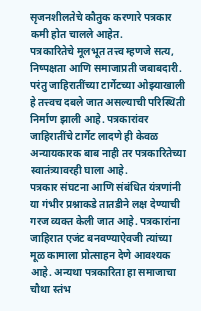सृजनशीलतेचे कौतुक करणारे पत्रकार कमी होत चालले आहेत.
पत्रकारितेचे मूलभूत तत्त्व म्हणजे सत्य, निष्पक्षता आणि समाजाप्रती जबाबदारी. परंतु जाहिरातींच्या टार्गेटच्या ओझ्याखाली हे तत्त्वच दबले जात असल्याची परिस्थिती निर्माण झाली आहे. पत्रकारांवर जाहिरातींचे टार्गेट लादणे ही केवळ अन्यायकारक बाब नाही तर पत्रकारितेच्या स्वातंत्र्यावरही घाला आहे.
पत्रकार संघटना आणि संबंधित यंत्रणांनी या गंभीर प्रश्नाकडे तातडीने लक्ष देण्याची गरज व्यक्त केली जात आहे. पत्रकारांना जाहिरात एजंट बनवण्याऐवजी त्यांच्या मूळ कामाला प्रोत्साहन देणे आवश्यक आहे. अन्यथा पत्रकारिता हा समाजाचा चौथा स्तंभ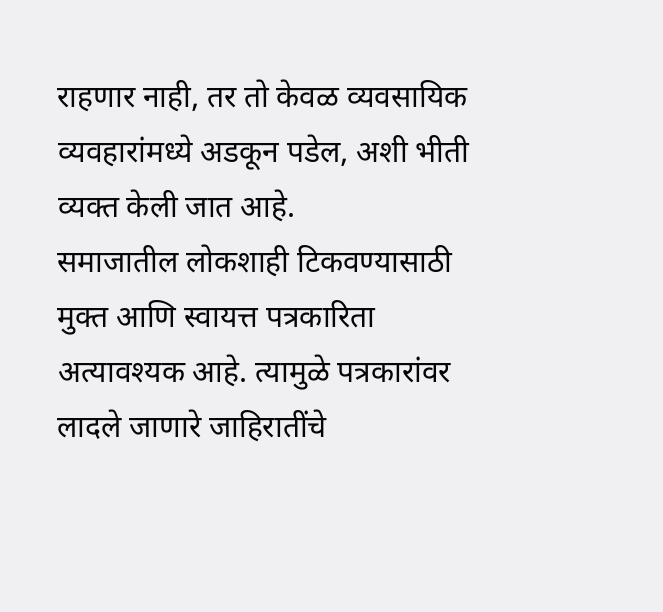राहणार नाही, तर तो केवळ व्यवसायिक व्यवहारांमध्ये अडकून पडेल, अशी भीती व्यक्त केली जात आहे.
समाजातील लोकशाही टिकवण्यासाठी मुक्त आणि स्वायत्त पत्रकारिता अत्यावश्यक आहे. त्यामुळे पत्रकारांवर लादले जाणारे जाहिरातींचे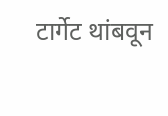टार्गेट थांबवून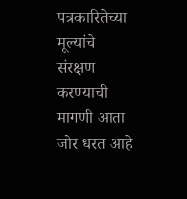पत्रकारितेच्या मूल्यांचे संरक्षण करण्याची मागणी आता जोर धरत आहे